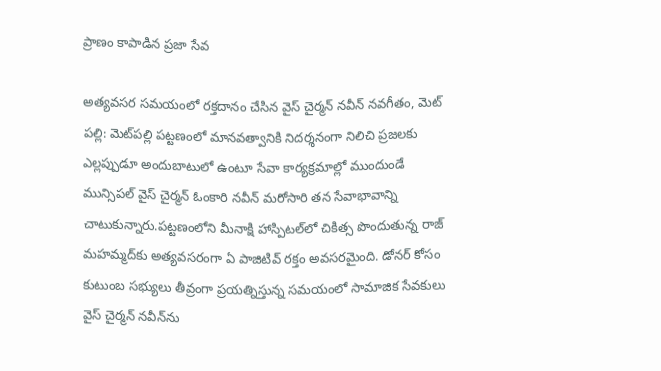ప్రాణం కాపాడిన ప్రజా సేవ

అత్యవసర సమయంలో రక్తదానం చేసిన వైస్ చైర్మన్ నవీన్ నవగీతం, మెట్ పల్లి: మెట్‌పల్లి పట్టణంలో మానవత్వానికి నిదర్శనంగా నిలిచి ప్రజలకు ఎల్లప్పుడూ అందుబాటులో ఉంటూ సేవా కార్యక్రమాల్లో ముందుండే మున్సిపల్ వైస్ చైర్మన్ ఓంకారి నవీన్ మరోసారి తన సేవాభావాన్ని చాటుకున్నారు.పట్టణంలోని మీనాక్షి హాస్పిటల్‌లో చికిత్స పొందుతున్న రాజ్ మహమ్మద్‌కు అత్యవసరంగా ఏ పాజిటివ్ రక్తం అవసరమైంది. డోనర్ కోసం కుటుంబ సభ్యులు తీవ్రంగా ప్రయత్నిస్తున్న సమయంలో సామాజిక సేవకులు వైస్ చైర్మన్ నవీన్‌ను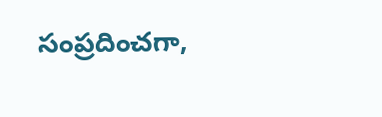సంప్రదించగా,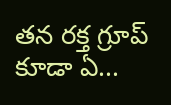తన రక్త గ్రూప్ కూడా ఏ...